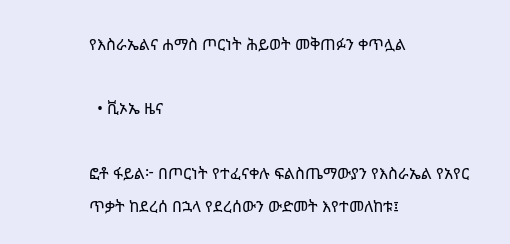የእስራኤልና ሐማስ ጦርነት ሕይወት መቅጠፉን ቀጥሏል

  • ቪኦኤ ዜና

ፎቶ ፋይል፦ በጦርነት የተፈናቀሉ ፍልስጤማውያን የእስራኤል የአየር ጥቃት ከደረሰ በኋላ የደረሰውን ውድመት እየተመለከቱ፤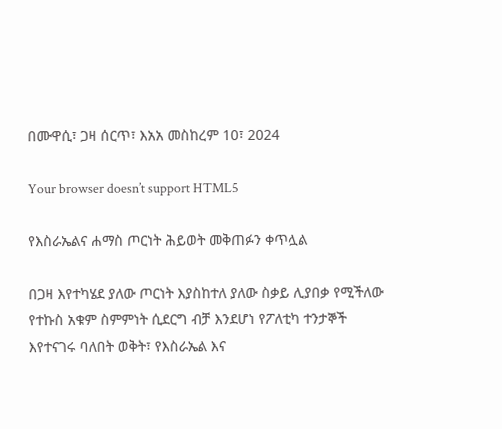በሙዋሲ፣ ጋዛ ሰርጥ፣ እአአ መስከረም 10፣ 2024

Your browser doesn’t support HTML5

የእስራኤልና ሐማስ ጦርነት ሕይወት መቅጠፉን ቀጥሏል

በጋዛ እየተካሄደ ያለው ጦርነት እያስከተለ ያለው ስቃይ ሊያበቃ የሚችለው የተኩስ አቁም ስምምነት ሲደርግ ብቻ እንደሆነ የፖለቲካ ተንታኞች እየተናገሩ ባለበት ወቅት፣ የእስራኤል እና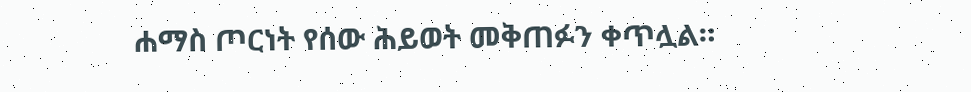ሐማስ ጦርነት የሰው ሕይወት መቅጠፉን ቀጥሏል።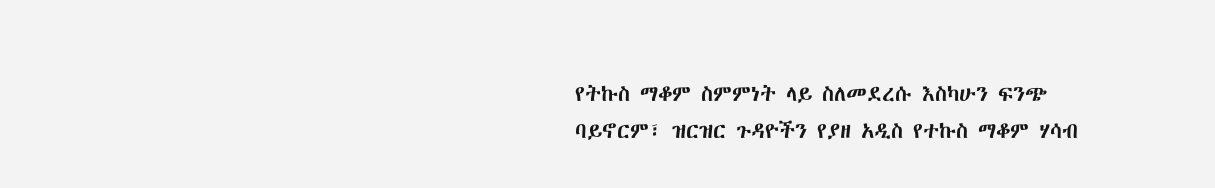የትኩስ ማቆም ስምምነት ላይ ስለመደረሱ እስካሁን ፍንጭ ባይኖርም፣ ዝርዝር ጉዳዮችን የያዘ አዲስ የተኩስ ማቆም ሃሳብ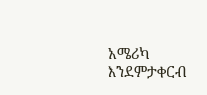አሜሪካ እንደምታቀርብ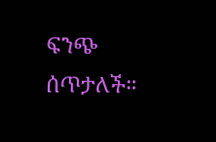ፍንጭ ሰጥታለች።